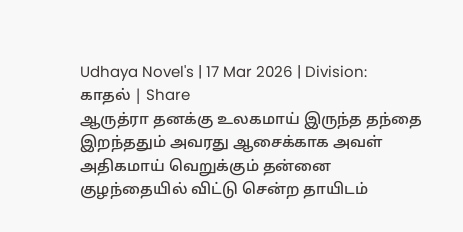Udhaya Novel's | 17 Mar 2026 | Division: காதல் | Share
ஆருத்ரா தனக்கு உலகமாய் இருந்த தந்தை இறந்ததும் அவரது ஆசைக்காக அவள் அதிகமாய் வெறுக்கும் தன்னை குழந்தையில் விட்டு சென்ற தாயிடம்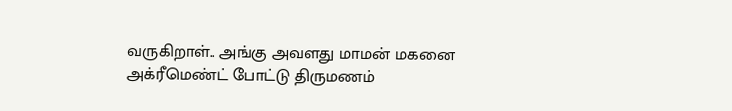வருகிறாள்.. அங்கு அவளது மாமன் மகனை அக்ரீமெண்ட் போட்டு திருமணம்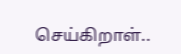செய்கிறாள்..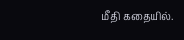மீதி கதையில்.